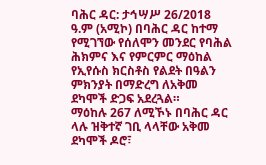ባሕር ዳር: ታኅሣሥ 26/2018 ዓ.ም (አሚኮ) በባሕር ዳር ከተማ የሚገኘው የሰለሞን መንደር የባሕል ሕክምና እና የምርምር ማዕከል የኢየሱስ ክርስቶስ የልደት በዓልን ምክንያት በማድረግ ለአቅመ ደካሞች ድጋፍ አደረጓል።
ማዕከሉ 267 ለሚኾኑ በባሕር ዳር ላሉ ዝቅተኛ ገቢ ላላቸው አቅመ ደካሞች ዶሮ፣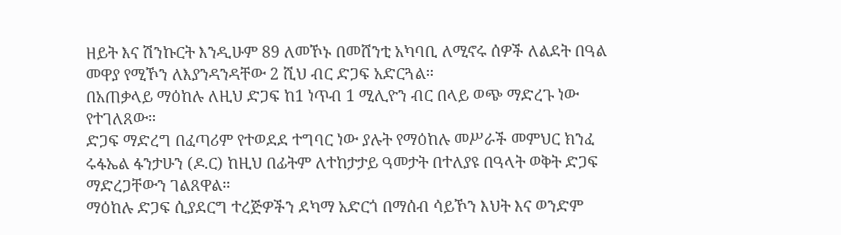ዘይት እና ሽንኩርት እንዲሁም 89 ለመኾኑ በመሸንቲ አካባቢ ለሚኖሩ ሰዎች ለልደት በዓል መዋያ የሚኾን ለእያንዳንዳቸው 2 ሺህ ብር ድጋፍ አድርጓል።
በአጠቃላይ ማዕከሉ ለዚህ ድጋፍ ከ1 ነጥብ 1 ሚሊዮን ብር በላይ ወጭ ማድረጉ ነው የተገለጸው።
ድጋፍ ማድረግ በፈጣሪም የተወደደ ተግባር ነው ያሉት የማዕከሉ መሥራች መምህር ክንፈ ሩፋኤል ፋንታሁን (ዶ.ር) ከዚህ በፊትም ለተከታታይ ዓመታት በተለያዩ በዓላት ወቅት ድጋፍ ማድረጋቸውን ገልጸዋል።
ማዕከሉ ድጋፍ ሲያደርግ ተረጅዎችን ደካማ አድርጎ በማሰብ ሳይኾን እህት እና ወንድም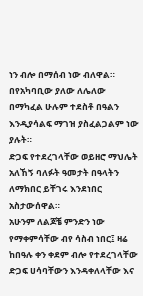ነን ብሎ በማሰብ ነው ብለዋል።
በየአካባቢው ያለው ለሌለው በማካፈል ሁሉም ተደስቶ በዓልን እንዲያሳልፍ ማገዝ ያስፈልጋልም ነው ያሉት።
ድጋፍ የተደረገላቸው ወይዘሮ ማህሌት አለኸኝ ባለፉት ዓመታት በዓላትን ለማክበር ይቸገሩ እንደነበር አስታውሰዋል።
አሁንም ለልጆቼ ምንድን ነው የማቀምሳቸው ብየ ሳስብ ነበር፤ ዛሬ ከበዓሉ ቀን ቀደም ብሎ የተደረገላቸው ድጋፍ ሀሳባቸውን እንዳቀለላቸው እና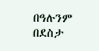በዓሉንም በደስታ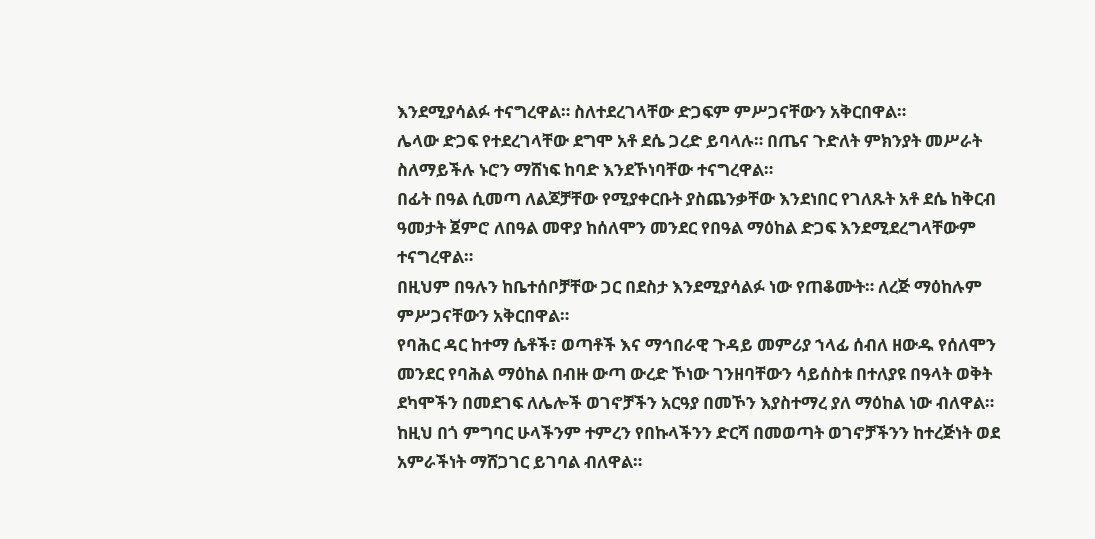እንደሚያሳልፉ ተናግረዋል። ስለተደረገላቸው ድጋፍም ምሥጋናቸውን አቅርበዋል።
ሌላው ድጋፍ የተደረገላቸው ደግሞ አቶ ደሴ ጋረድ ይባላሉ። በጤና ጉድለት ምክንያት መሥራት ስለማይችሉ ኑሮን ማሸነፍ ከባድ እንደኾነባቸው ተናግረዋል።
በፊት በዓል ሲመጣ ለልጆቻቸው የሚያቀርቡት ያስጨንቃቸው እንደነበር የገለጹት አቶ ደሴ ከቅርብ ዓመታት ጀምሮ ለበዓል መዋያ ከሰለሞን መንደር የበዓል ማዕከል ድጋፍ እንደሚደረግላቸውም ተናግረዋል።
በዚህም በዓሉን ከቤተሰቦቻቸው ጋር በደስታ እንደሚያሳልፉ ነው የጠቆሙት። ለረጅ ማዕከሉም ምሥጋናቸውን አቅርበዋል።
የባሕር ዳር ከተማ ሴቶች፣ ወጣቶች እና ማኅበራዊ ጉዳይ መምሪያ ኀላፊ ሰብለ ዘውዱ የሰለሞን መንደር የባሕል ማዕከል በብዙ ውጣ ውረድ ኾነው ገንዘባቸውን ሳይሰስቱ በተለያዩ በዓላት ወቅት ደካሞችን በመደገፍ ለሌሎች ወገኖቻችን አርዓያ በመኾን እያስተማረ ያለ ማዕከል ነው ብለዋል።
ከዚህ በጎ ምግባር ሁላችንም ተምረን የበኩላችንን ድርሻ በመወጣት ወገኖቻችንን ከተረጅነት ወደ አምራችነት ማሸጋገር ይገባል ብለዋል።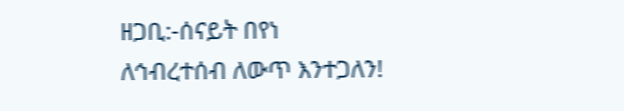ዘጋቢ:-ሰናይት በየነ
ለኅብረተሰብ ለውጥ እንተጋለን!